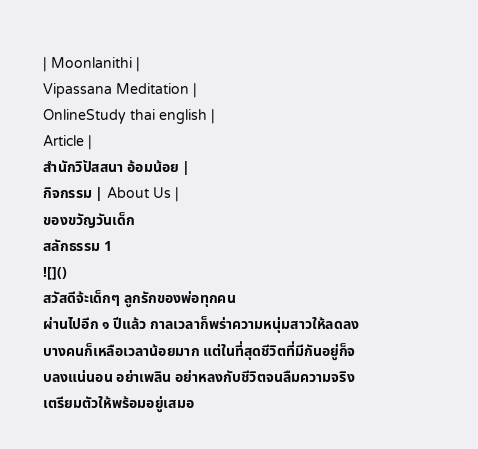| Moonlanithi |
Vipassana Meditation |
OnlineStudy thai english |
Article |
สำนักวิปัสสนา อ้อมน้อย |
กิจกรรม | About Us |
ของขวัญวันเด็ก
สลักธรรม 1
![]()
สวัสดีจ้ะเด็กๆ ลูกรักของพ่อทุกคน
ผ่านไปอีก ๑ ปีแล้ว กาลเวลาก็พร่าความหนุ่มสาวให้ลดลง บางคนก็เหลือเวลาน้อยมาก แต่ในที่สุดชีวิตที่มีกันอยู่ก็จบลงแน่นอน อย่าเพลิน อย่าหลงกับชีวิตจนลืมความจริง เตรียมตัวให้พร้อมอยู่เสมอ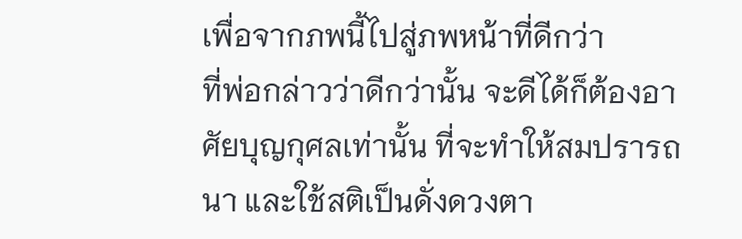เพื่อจากภพนี้ไปสู่ภพหน้าที่ดีกว่า
ที่พ่อกล่าวว่าดีกว่านั้น จะดีได้ก็ต้องอาศัยบุญกุศลเท่านั้น ที่จะทำให้สมปรารถนา และใช้สติเป็นดั่งดวงตา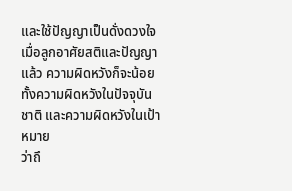และใช้ปัญญาเป็นดั่งดวงใจ เมื่อลูกอาศัยสติและปัญญาแล้ว ความผิดหวังก็จะน้อย ทั้งความผิดหวังในปัจจุบันชาติ และความผิดหวังในเป้าหมาย
ว่าถึ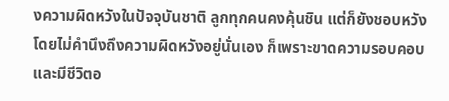งความผิดหวังในปัจจุบันชาติ ลูกทุกคนคงคุ้นชิน แต่ก็ยังชอบหวังโดยไม่คำนึงถึงความผิดหวังอยู่นั่นเอง ก็เพราะขาดความรอบคอบและมีชีวิตอ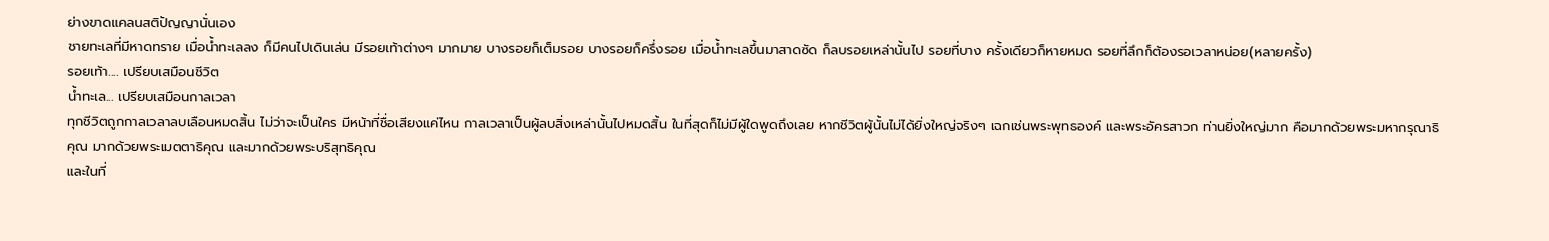ย่างขาดแคลนสติปัญญานั่นเอง
ชายทะเลที่มีหาดทราย เมื่อน้ำทะเลลง ก็มีคนไปเดินเล่น มีรอยเท้าต่างๆ มากมาย บางรอยก็เต็มรอย บางรอยก็ครึ่งรอย เมื่อน้ำทะเลขึ้นมาสาดซัด ก็ลบรอยเหล่านั้นไป รอยที่บาง ครั้งเดียวก็หายหมด รอยที่ลึกก็ต้องรอเวลาหน่อย(หลายครั้ง)
รอยเท้า.... เปรียบเสมือนชีวิต
น้ำทะเล... เปรียบเสมือนกาลเวลา
ทุกชีวิตถูกกาลเวลาลบเลือนหมดสิ้น ไม่ว่าจะเป็นใคร มีหน้าที่ชื่อเสียงแค่ไหน กาลเวลาเป็นผู้ลบสิ่งเหล่านั้นไปหมดสิ้น ในที่สุดก็ไม่มีผู้ใดพูดถึงเลย หากชีวิตผู้นั้นไม่ได้ยิ่งใหญ่จริงๆ เฉกเช่นพระพุทธองค์ และพระอัครสาวก ท่านยิ่งใหญ่มาก คือมากด้วยพระมหากรุณาธิคุณ มากด้วยพระเมตตาธิคุณ และมากด้วยพระบริสุทธิคุณ
และในที่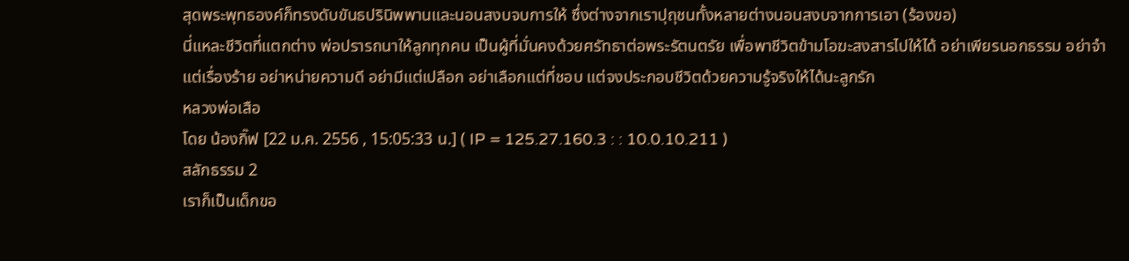สุดพระพุทธองค์ก็ทรงดับขันธปรินิพพานและนอนสงบจบการให้ ซึ่งต่างจากเราปุถุชนทั้งหลายต่างนอนสงบจากการเอา (ร้องขอ)
นี่แหละชีวิตที่แตกต่าง พ่อปรารถนาให้ลูกทุกคน เป็นผู้ที่มั่นคงด้วยศรัทธาต่อพระรัตนตรัย เพื่อพาชีวิตข้ามโอฆะสงสารไปให้ได้ อย่าเพียรนอกธรรม อย่าจำแต่เรื่องร้าย อย่าหน่ายความดี อย่ามีแต่เปลือก อย่าเลือกแต่ที่ชอบ แต่จงประกอบชีวิตด้วยความรู้จริงให้ได้นะลูกรัก
หลวงพ่อเสือ
โดย น้องกิ๊ฟ [22 ม.ค. 2556 , 15:05:33 น.] ( IP = 125.27.160.3 : : 10.0.10.211 )
สลักธรรม 2
เราก็เป็นเด็กขอ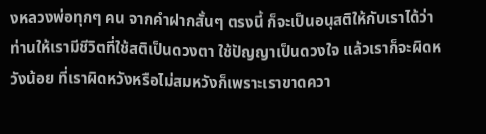งหลวงพ่อทุกๆ คน จากคำฝากสั้นๆ ตรงนี้ ก็จะเป็นอนุสติให้กับเราได้ว่า ท่านให้เรามีชีวิตที่ใช้สติเป็นดวงตา ใช้ปัญญาเป็นดวงใจ แล้วเราก็จะผิดหวังน้อย ที่เราผิดหวังหรือไม่สมหวังก็เพราะเราขาดควา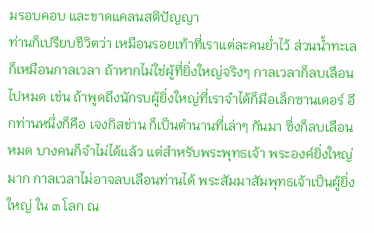มรอบคอบ และขาดแคลนสติปัญญา
ท่านก็เปรียบชีวิตว่า เหมือนรอยเท้าที่เราแต่ละคนย่ำไว้ ส่วนน้ำทะเล ก็เหมือนกาลเวลา ถ้าหากไม่ใช่ผู้ที่ยิ่งใหญ่จริงๆ กาลเวลาก็ลบเลือนไปหมด เช่น ถ้าพูดถึงนักรบผู้ยิ่งใหญ่ที่เราจำได้ก็มีอเล็กซานเดอร์ อีกท่านหนึ่งก็คือ เจงกิสข่าน ก็เป็นตำนานที่เล่าๆ กันมา ซึ่งก็ลบเลือนหมด บางคนก็จำไม่ได้แล้ว แต่สำหรับพระพุทธเจ้า พระองค์ยิ่งใหญ่มาก กาลเวลาไม่อาจลบเลือนท่านได้ พระสัมมาสัมพุทธเจ้าเป็นผู้ยิ่งใหญ่ ใน ๓ โลก ณ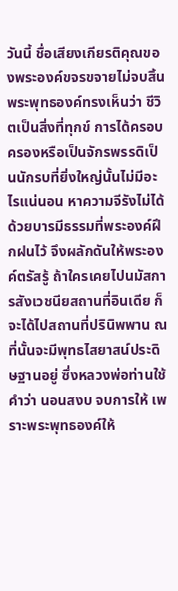วันนี้ ชื่อเสียงเกียรติคุณของพระองค์ขจรขจายไม่จบสิ้น
พระพุทธองค์ทรงเห็นว่า ชีวิตเป็นสิ่งที่ทุกข์ การได้ครอบครองหรือเป็นจักรพรรดิเป็นนักรบที่ยิ่งใหญ่นั้นไม่มีอะไรแน่นอน หาความจีรังไม่ได้ ด้วยบารมีธรรมที่พระองค์ฝึกฝนไว้ จึงผลักดันให้พระองค์ตรัสรู้ ถ้าใครเคยไปนมัสการสังเวชนียสถานที่อินเดีย ก็จะได้ไปสถานที่ปรินิพพาน ณ ที่นั้นจะมีพุทธไสยาสน์ประดิษฐานอยู่ ซึ่งหลวงพ่อท่านใช้คำว่า นอนสงบ จบการให้ เพราะพระพุทธองค์ให้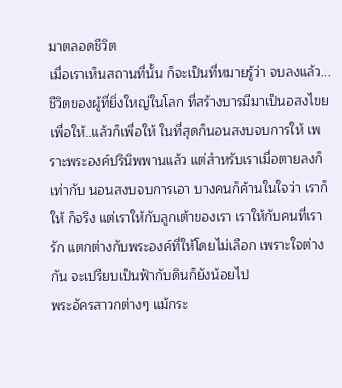มาตลอดชีวิต
เมื่อเราเห็นสถานที่นั้น ก็จะเป็นที่หมายรู้ว่า จบลงแล้ว... ชีวิตของผู้ที่ยิ่งใหญ่ในโลก ที่สร้างบารมีมาเป็นอสงไขยเพื่อให้..แล้วก็เพื่อให้ ในที่สุดก็นอนสงบจบการให้ เพราะพระองค์ปรินิพพานแล้ว แต่สำหรับเราเมื่อตายลงก็เท่ากับ นอนสงบจบการเอา บางคนก็ค้านในใจว่า เราก็ให้ ก็จริง แต่เราให้กับลูกเต้าของเรา เราให้กับคนที่เรารัก แตกต่างกับพระองค์ที่ให้โดยไม่เลือก เพราะใจต่างกัน จะเปรียบเป็นฟ้ากับดินก็ยังน้อยไป
พระอัครสาวกต่างๆ แม้กระ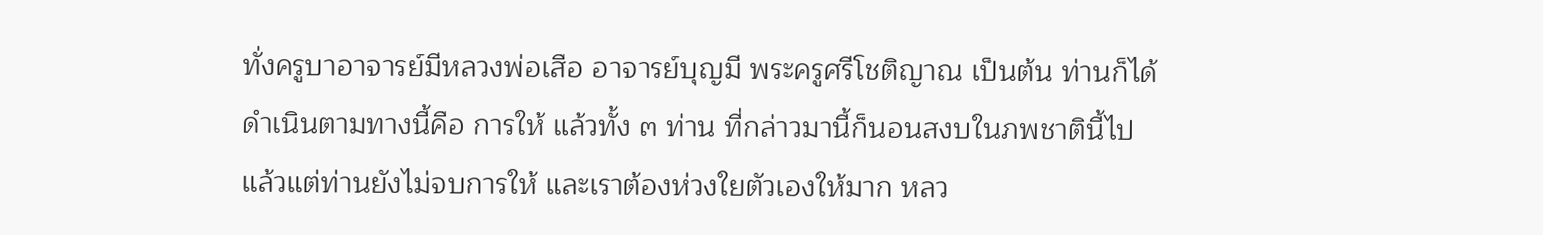ทั่งครูบาอาจารย์มีหลวงพ่อเสือ อาจารย์บุญมี พระครูศรีโชติญาณ เป็นต้น ท่านก็ได้ดำเนินตามทางนี้คือ การให้ แล้วทั้ง ๓ ท่าน ที่กล่าวมานี้ก็นอนสงบในภพชาตินี้ไปแล้วแต่ท่านยังไม่จบการให้ และเราต้องห่วงใยตัวเองให้มาก หลว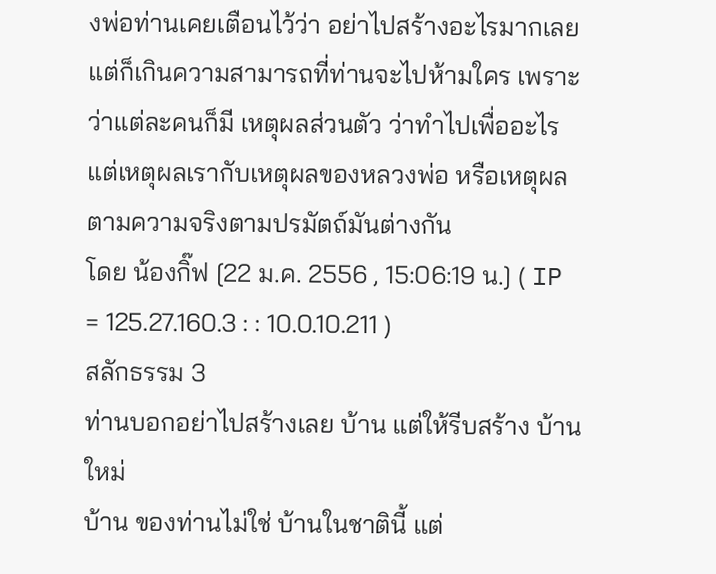งพ่อท่านเคยเตือนไว้ว่า อย่าไปสร้างอะไรมากเลย แต่ก็เกินความสามารถที่ท่านจะไปห้ามใคร เพราะว่าแต่ละคนก็มี เหตุผลส่วนตัว ว่าทำไปเพื่ออะไร แต่เหตุผลเรากับเหตุผลของหลวงพ่อ หรือเหตุผลตามความจริงตามปรมัตถ์มันต่างกัน
โดย น้องกิ๊ฟ [22 ม.ค. 2556 , 15:06:19 น.] ( IP = 125.27.160.3 : : 10.0.10.211 )
สลักธรรม 3
ท่านบอกอย่าไปสร้างเลย บ้าน แต่ให้รีบสร้าง บ้านใหม่
บ้าน ของท่านไม่ใช่ บ้านในชาตินี้ แต่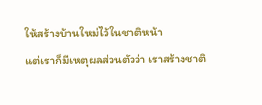ให้สร้างบ้านใหม่ไว้ในชาติหน้า
แต่เราก็มีเหตุผลส่วนตัวว่า เราสร้างชาติ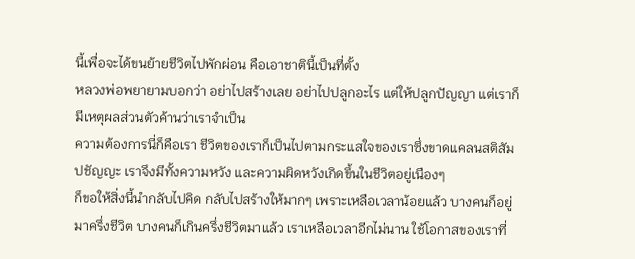นี้เพื่อจะได้ขนย้ายชีวิตไปพักผ่อน คือเอาชาตินี้เป็นที่ตั้ง
หลวงพ่อพยายามบอกว่า อย่าไปสร้างเลย อย่าไปปลูกอะไร แต่ให้ปลูกปัญญา แต่เราก็มีเหตุผลส่วนตัวค้านว่าเราจำเป็น
ความต้องการนี่ก็คือเรา ชีวิตของเราก็เป็นไปตามกระแสใจของเราซึ่งขาดแคลนสติสัมปชัญญะ เราจึงมีทั้งความหวัง และความผิดหวังเกิดขึ้นในชีวิตอยู่เนืองๆ
ก็ขอให้สิ่งนี้นำกลับไปคิด กลับไปสร้างให้มากๆ เพราะเหลือเวลาน้อยแล้ว บางคนก็อยู่มาครึ่งชีวิต บางคนก็เกินครึ่งชีวิตมาแล้ว เราเหลือเวลาอีกไม่นาน ใช้โอกาสของเราที่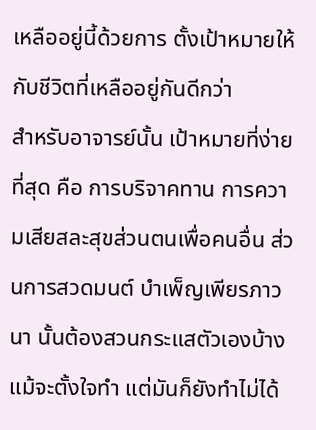เหลืออยู่นี้ด้วยการ ตั้งเป้าหมายให้กับชีวิตที่เหลืออยู่กันดีกว่า
สำหรับอาจารย์นั้น เป้าหมายที่ง่ายที่สุด คือ การบริจาคทาน การความเสียสละสุขส่วนตนเพื่อคนอื่น ส่วนการสวดมนต์ บำเพ็ญเพียรภาวนา นั้นต้องสวนกระแสตัวเองบ้าง แม้จะตั้งใจทำ แต่มันก็ยังทำไม่ได้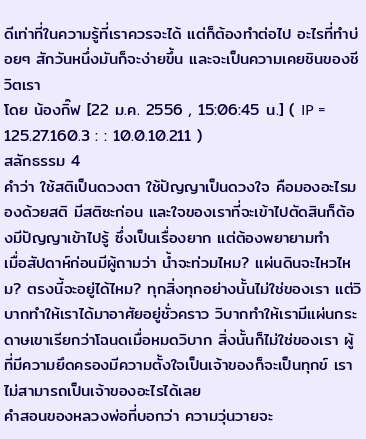ดีเท่าที่ในความรู้ที่เราควรจะได้ แต่ก็ต้องทำต่อไป อะไรที่ทำบ่อยๆ สักวันหนึ่งมันก็จะง่ายขึ้น และจะเป็นความเคยชินของชีวิตเรา
โดย น้องกิ๊ฟ [22 ม.ค. 2556 , 15:06:45 น.] ( IP = 125.27.160.3 : : 10.0.10.211 )
สลักธรรม 4
คำว่า ใช้สติเป็นดวงตา ใช้ปัญญาเป็นดวงใจ คือมองอะไรมองด้วยสติ มีสติซะก่อน และใจของเราที่จะเข้าไปตัดสินก็ต้องมีปัญญาเข้าไปรู้ ซึ่งเป็นเรื่องยาก แต่ต้องพยายามทำ
เมื่อสัปดาห์ก่อนมีผู้ถามว่า น้ำจะท่วมไหม? แผ่นดินจะไหวไหม? ตรงนี้จะอยู่ได้ไหม? ทุกสิ่งทุกอย่างนั้นไม่ใช่ของเรา แต่วิบากทำให้เราได้มาอาศัยอยู่ชั่วคราว วิบากทำให้เรามีแผ่นกระดาษเขาเรียกว่าโฉนดเมื่อหมดวิบาก สิ่งนั้นก็ไม่ใช่ของเรา ผู้ที่มีความยึดครองมีความตั้งใจเป็นเจ้าของก็จะเป็นทุกข์ เราไม่สามารถเป็นเจ้าของอะไรได้เลย
คำสอนของหลวงพ่อที่บอกว่า ความวุ่นวายจะ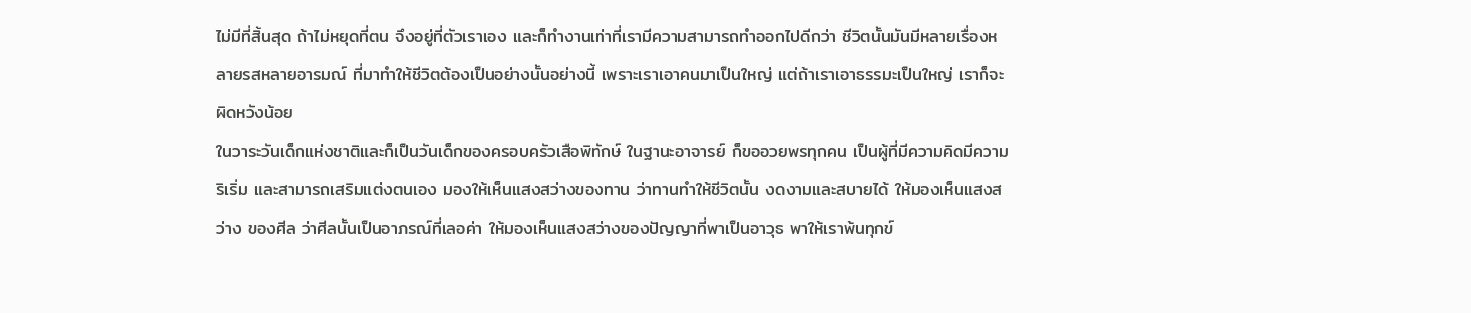ไม่มีที่สิ้นสุด ถ้าไม่หยุดที่ตน จึงอยู่ที่ตัวเราเอง และก็ทำงานเท่าที่เรามีความสามารถทำออกไปดีกว่า ชีวิตนั้นมันมีหลายเรื่องหลายรสหลายอารมณ์ ที่มาทำให้ชีวิตต้องเป็นอย่างนั้นอย่างนี้ เพราะเราเอาคนมาเป็นใหญ่ แต่ถ้าเราเอาธรรมะเป็นใหญ่ เราก็จะผิดหวังน้อย
ในวาระวันเด็กแห่งชาติและก็เป็นวันเด็กของครอบครัวเสือพิทักษ์ ในฐานะอาจารย์ ก็ขออวยพรทุกคน เป็นผู้ที่มีความคิดมีความริเริ่ม และสามารถเสริมแต่งตนเอง มองให้เห็นแสงสว่างของทาน ว่าทานทำให้ชีวิตนั้น งดงามและสบายได้ ให้มองเห็นแสงสว่าง ของศีล ว่าศีลนั้นเป็นอาภรณ์ที่เลอค่า ให้มองเห็นแสงสว่างของปัญญาที่พาเป็นอาวุธ พาให้เราพ้นทุกข์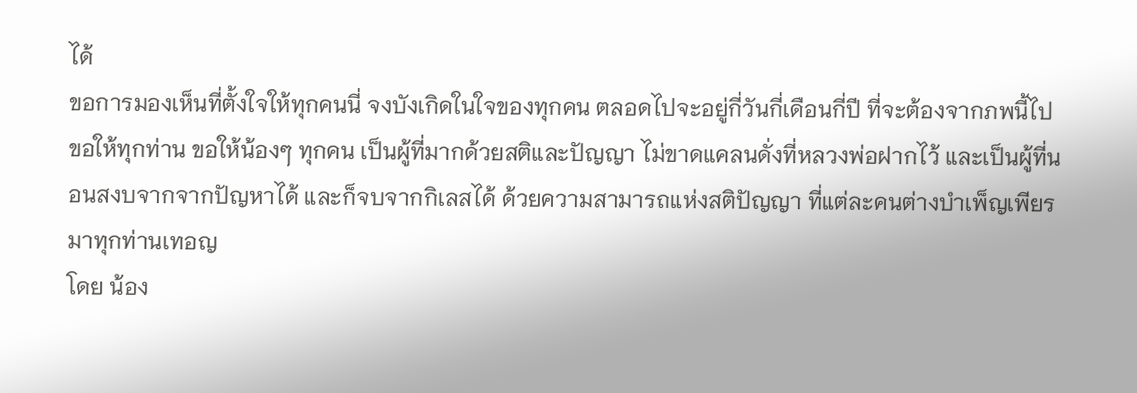ได้
ขอการมองเห็นที่ตั้งใจให้ทุกคนนี่ จงบังเกิดในใจของทุกคน ตลอดไปจะอยู่กี่วันกี่เดือนกี่ปี ที่จะต้องจากภพนี้ไป ขอให้ทุกท่าน ขอให้น้องๆ ทุกคน เป็นผู้ที่มากด้วยสติและปัญญา ไม่ขาดแคลนดั่งที่หลวงพ่อฝากไว้ และเป็นผู้ที่นอนสงบจากจากปัญหาได้ และก็จบจากกิเลสได้ ด้วยความสามารถแห่งสติปัญญา ที่แต่ละคนต่างบำเพ็ญเพียรมาทุกท่านเทอญ
โดย น้อง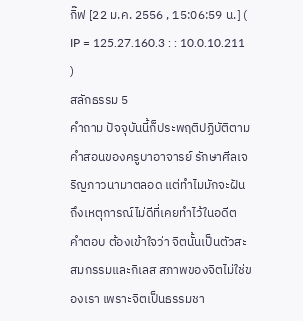กิ๊ฟ [22 ม.ค. 2556 , 15:06:59 น.] ( IP = 125.27.160.3 : : 10.0.10.211 )
สลักธรรม 5
คำถาม ปัจจุบันนี้ก็ประพฤติปฏิบัติตามคำสอนของครูบาอาจารย์ รักษาศีลเจริญภาวนามาตลอด แต่ทำไมมักจะฝันถึงเหตุการณ์ไม่ดีที่เคยทำไว้ในอดีต
คำตอบ ต้องเข้าใจว่า จิตนั้นเป็นตัวสะสมกรรมและกิเลส สภาพของจิตไม่ใช่ของเรา เพราะจิตเป็นธรรมชา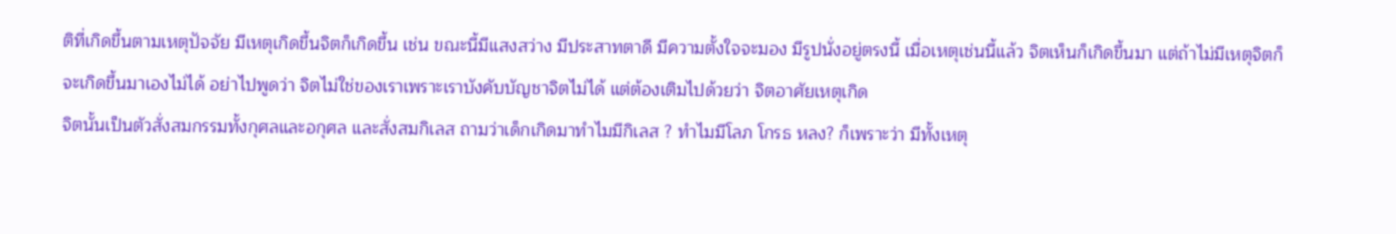ติที่เกิดขึ้นตามเหตุปัจจัย มีเหตุเกิดขึ้นจิตก็เกิดขึ้น เช่น ขณะนี้มีแสงสว่าง มีประสาทตาดี มีความตั้งใจจะมอง มีรูปนั่งอยู่ตรงนี้ เมื่อเหตุเช่นนี้แล้ว จิตเห็นก็เกิดขึ้นมา แต่ถ้าไม่มีเหตุจิตก็จะเกิดขึ้นมาเองไม่ได้ อย่าไปพูดว่า จิตไม่ใช่ของเราเพราะเราบังคับบัญชาจิตไม่ได้ แต่ต้องเติมไปด้วยว่า จิตอาศัยเหตุเกิด
จิตนั้นเป็นตัวสั่งสมกรรมทั้งกุศลและอกุศล และสั่งสมกิเลส ถามว่าเด็กเกิดมาทำไมมีกิเลส ? ทำไมมีโลภ โกรธ หลง? ก็เพราะว่า มีทั้งเหตุ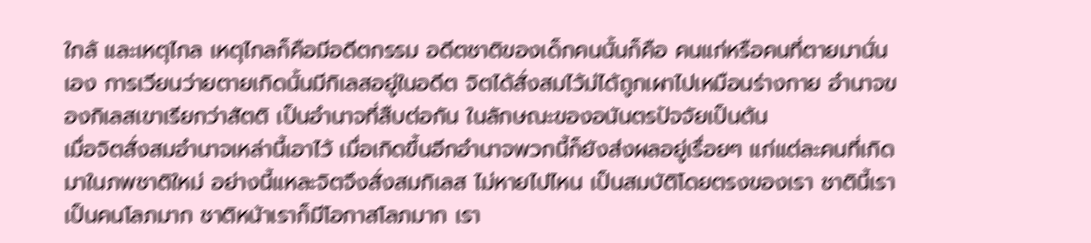ใกล้ และเหตุไกล เหตุไกลก็คือมีอดีตกรรม อดีตชาติของเด็กคนนั้นก็คือ คนแก่หรือคนที่ตายมานั่นเอง การเวียนว่ายตายเกิดนั้นมีกิเลสอยู่ในอดีต จิตได้สั่งสมไว้ม่ได้ถูกเผาไปเหมือนร่างกาย อำนาจของกิเลสเขาเรียกว่าสัตติ เป็นอำนาจที่สืบต่อกัน ในลักษณะของอนันตรปัจจัยเป็นต้น
เมื่อจิตสั่งสมอำนาจเหล่านี้เอาไว้ เมื่อเกิดขึ้นอีกอำนาจพวกนี้ก็ยังส่งผลอยู่เรื่อยๆ แก่แต่ละคนที่เกิดมาในภพชาติใหม่ อย่างนี้แหละจิตจึงสั่งสมกิเลส ไม่หายไปไหน เป็นสมบัติโดยตรงของเรา ชาตินี้เราเป็นคนโลภมาก ชาติหน้าเราก็มีโอกาสโลภมาก เรา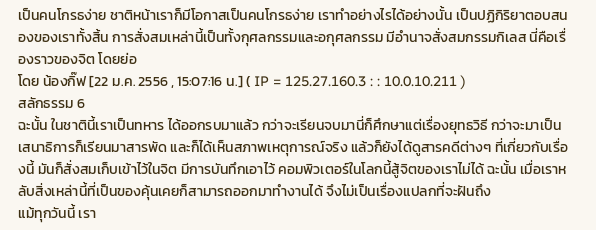เป็นคนโกรธง่าย ชาติหน้าเราก็มีโอกาสเป็นคนโกรธง่าย เราทำอย่างไรได้อย่างนั้น เป็นปฏิกิริยาตอบสนองของเราทั้งสิ้น การสั่งสมเหล่านี้เป็นทั้งกุศลกรรมและอกุศลกรรม มีอำนาจสั่งสมกรรมกิเลส นี่คือเรื่องราวของจิต โดยย่อ
โดย น้องกิ๊ฟ [22 ม.ค. 2556 , 15:07:16 น.] ( IP = 125.27.160.3 : : 10.0.10.211 )
สลักธรรม 6
ฉะนั้น ในชาตินี้เราเป็นทหาร ได้ออกรบมาแล้ว กว่าจะเรียนจบมานี่ก็ศึกษาแต่เรื่องยุทธวิธี กว่าจะมาเป็นเสนาธิการก็เรียนมาสารพัด และก็ได้เห็นสภาพเหตุการณ์จริง แล้วก็ยังได้ดูสารคดีต่างๆ ที่เกี่ยวกับเรื่องนี้ มันก็สั่งสมเก็บเข้าไว้ในจิต มีการบันทึกเอาไว้ คอมพิวเตอร์ในโลกนี้สู้จิตของเราไม่ได้ ฉะนั้น เมื่อเราหลับสิ่งเหล่านี้ที่เป็นของคุ้นเคยก็สามารถออกมาทำงานได้ จึงไม่เป็นเรื่องแปลกที่จะฝันถึง
แม้ทุกวันนี้ เรา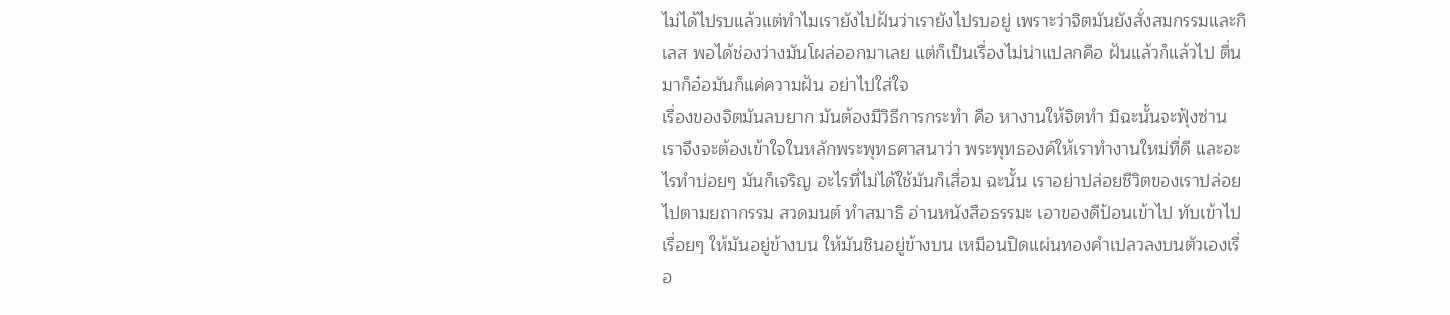ไม่ได้ไปรบแล้วแต่ทำไมเรายังไปฝันว่าเรายังไปรบอยู่ เพราะว่าจิตมันยังสั่งสมกรรมและกิเลส พอได้ช่องว่างมันโผล่ออกมาเลย แต่ก็เป็นเรื่องไม่น่าแปลกคือ ฝันแล้วก็แล้วไป ตื่นมาก็อ๋อมันก็แค่ความฝัน อย่าไปใส่ใจ
เรื่องของจิตมันลบยาก มันต้องมีวิธีการกระทำ คือ หางานให้จิตทำ มิฉะนั้นจะฟุ้งซ่าน เราจึงจะต้องเข้าใจในหลักพระพุทธศาสนาว่า พระพุทธองค์ให้เราทำงานใหม่ที่ดี และอะไรทำบ่อยๆ มันก็เจริญ อะไรที่ไม่ได้ใช้มันก็เสื่อม ฉะนั้น เราอย่าปล่อยชีวิตของเราปล่อยไปตามยถากรรม สวดมนต์ ทำสมาธิ อ่านหนังสือธรรมะ เอาของดีป้อนเข้าไป ทับเข้าไปเรื่อยๆ ให้มันอยู่ข้างบน ให้มันชินอยู่ข้างบน เหมือนปิดแผ่นทองคำเปลวลงบนตัวเองเรื่อ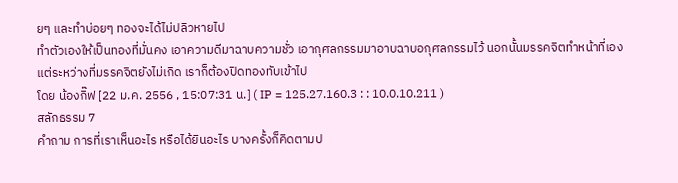ยๆ และทำบ่อยๆ ทองจะได้ไม่ปลิวหายไป
ทำตัวเองให้เป็นทองที่มั่นคง เอาความดีมาฉาบความชั่ว เอากุศลกรรมมาอาบฉาบอกุศลกรรมไว้ นอกนั้นมรรคจิตทำหน้าที่เอง แต่ระหว่างที่มรรคจิตยังไม่เกิด เราก็ต้องปิดทองทับเข้าไป
โดย น้องกิ๊ฟ [22 ม.ค. 2556 , 15:07:31 น.] ( IP = 125.27.160.3 : : 10.0.10.211 )
สลักธรรม 7
คำถาม การที่เราเห็นอะไร หรือได้ยินอะไร บางครั้งก็คิดตามป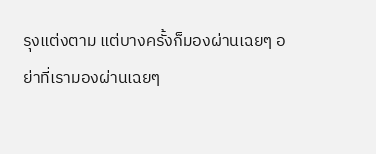รุงแต่งตาม แต่บางครั้งก็มองผ่านเฉยๆ อย่าที่เรามองผ่านเฉยๆ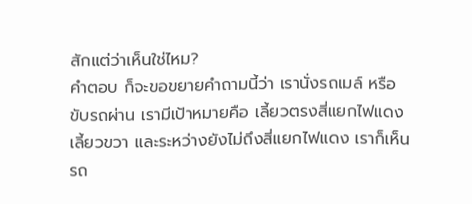สักแต่ว่าเห็นใช่ไหม?
คำตอบ ก็จะขอขยายคำถามนี้ว่า เรานั่งรถเมล์ หรือขับรถผ่าน เรามีเป้าหมายคือ เลี้ยวตรงสี่แยกไฟแดง เลี้ยวขวา และระหว่างยังไม่ถึงสี่แยกไฟแดง เราก็เห็นรถ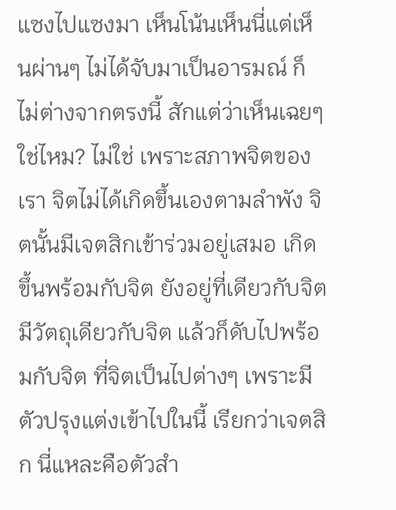แซงไปแซงมา เห็นโน้นเห็นนี่แต่เห็นผ่านๆ ไม่ได้จับมาเป็นอารมณ์ ก็ไม่ต่างจากตรงนี้ สักแต่ว่าเห็นเฉยๆ ใช่ไหม? ไม่ใช่ เพราะสภาพจิตของเรา จิตไม่ได้เกิดขึ้นเองตามลำพัง จิตนั้นมีเจตสิกเข้าร่วมอยู่เสมอ เกิดขึ้นพร้อมกับจิต ยังอยู่ที่เดียวกับจิต มีวัตถุเดียวกับจิต แล้วก็ดับไปพร้อมกับจิต ที่จิตเป็นไปต่างๆ เพราะมีตัวปรุงแต่งเข้าไปในนี้ เรียกว่าเจตสิก นี่แหละคือตัวสำ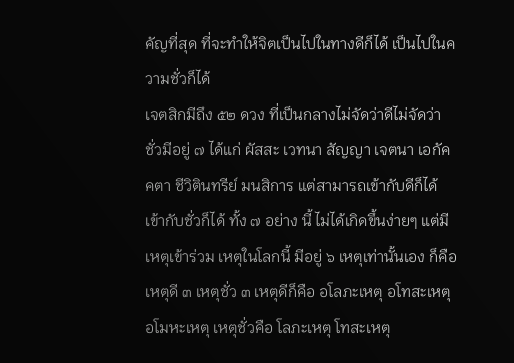คัญที่สุด ที่จะทำให้จิตเป็นไปในทางดีก็ได้ เป็นไปในความชั่วก็ได้
เจตสิกมีถึง ๕๒ ดวง ที่เป็นกลางไม่จัดว่าดีไม่จัดว่าชั่วมีอยู่ ๗ ได้แก่ ผัสสะ เวทนา สัญญา เจตนา เอกัคคตา ชีวิตินทรีย์ มนสิการ แต่สามารถเข้ากับดีก็ได้ เข้ากับชั่วก็ได้ ทั้ง ๗ อย่าง นี้ ไม่ได้เกิดขึ้นง่ายๆ แต่มีเหตุเข้าร่วม เหตุในโลกนี้ มีอยู่ ๖ เหตุเท่านั้นเอง ก็คือ เหตุดี ๓ เหตุชั่ว ๓ เหตุดีก็คือ อโลภะเหตุ อโทสะเหตุ อโมหะเหตุ เหตุชั่วคือ โลภะเหตุ โทสะเหตุ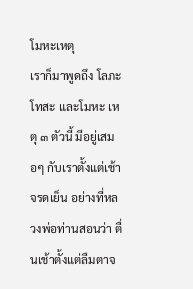โมหะเหตุ
เราก็มาพูดถึง โลภะ โทสะ และโมหะ เหตุ ๓ ตัวนี้ มีอยู่เสมอๆ กับเราตั้งแต่เช้าจรดเย็น อย่างที่หลวงพ่อท่านสอนว่า ตื่นเช้าตั้งแต่ลืมตาจ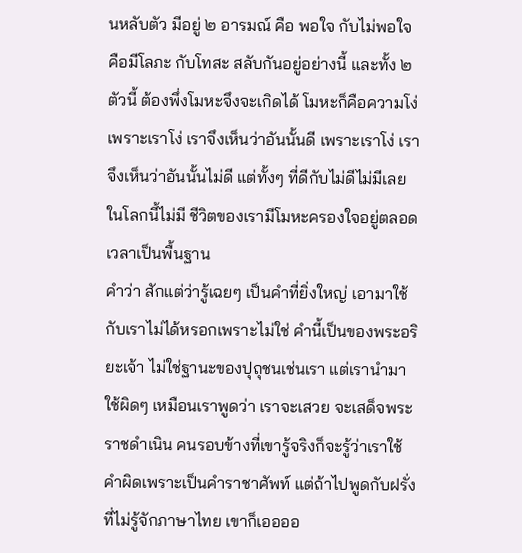นหลับตัว มีอยู่ ๒ อารมณ์ คือ พอใจ กับไม่พอใจ คือมีโลภะ กับโทสะ สลับกันอยู่อย่างนี้ และทั้ง ๒ ตัวนี้ ต้องพึ่งโมหะจึงจะเกิดได้ โมหะก็คือความโง่ เพราะเราโง่ เราจึงเห็นว่าอันนั้นดี เพราะเราโง่ เราจึงเห็นว่าอันนั้นไม่ดี แต่ทั้งๆ ที่ดีกับไม่ดีไม่มีเลยในโลกนี้ไม่มี ชีวิตของเรามีโมหะครองใจอยู่ตลอดเวลาเป็นพื้นฐาน
คำว่า สักแต่ว่ารู้เฉยๆ เป็นคำที่ยิ่งใหญ่ เอามาใช้กับเราไม่ได้หรอกเพราะไม่ใช่ คำนี้เป็นของพระอริยะเจ้า ไม่ใช่ฐานะของปุถุชนเช่นเรา แต่เรานำมาใช้ผิดๆ เหมือนเราพูดว่า เราจะเสวย จะเสด็จพระราชดำเนิน คนรอบข้างที่เขารู้จริงก็จะรู้ว่าเราใช้คำผิดเพราะเป็นคำราชาศัพท์ แต่ถ้าไปพูดกับฝรั่งที่ไม่รู้จักภาษาไทย เขาก็เออออ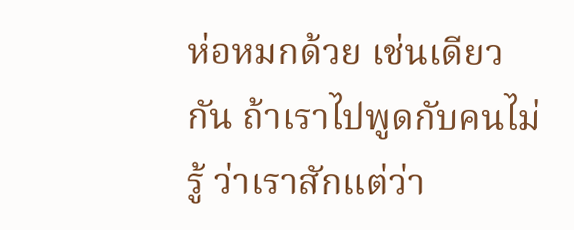ห่อหมกด้วย เช่นเดียวกัน ถ้าเราไปพูดกับคนไม่รู้ ว่าเราสักแต่ว่า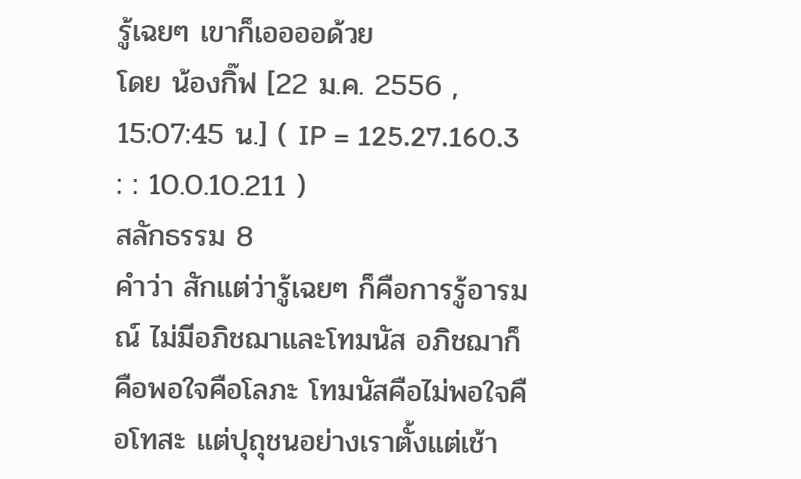รู้เฉยๆ เขาก็เออออด้วย
โดย น้องกิ๊ฟ [22 ม.ค. 2556 , 15:07:45 น.] ( IP = 125.27.160.3 : : 10.0.10.211 )
สลักธรรม 8
คำว่า สักแต่ว่ารู้เฉยๆ ก็คือการรู้อารมณ์ ไม่มีอภิชฌาและโทมนัส อภิชฌาก็คือพอใจคือโลภะ โทมนัสคือไม่พอใจคือโทสะ แต่ปุถุชนอย่างเราตั้งแต่เช้า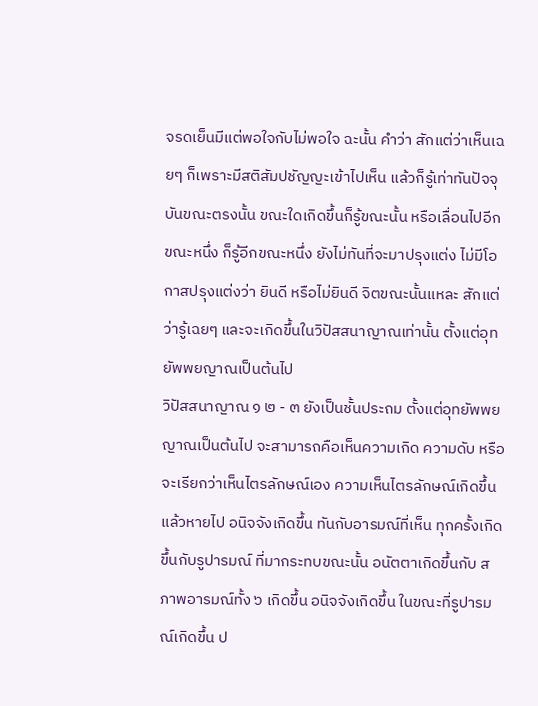จรดเย็นมีแต่พอใจกับไม่พอใจ ฉะนั้น คำว่า สักแต่ว่าเห็นเฉยๆ ก็เพราะมีสติสัมปชัญญะเข้าไปเห็น แล้วก็รู้เท่าทันปัจจุบันขณะตรงนั้น ขณะใดเกิดขึ้นก็รู้ขณะนั้น หรือเลื่อนไปอีกขณะหนึ่ง ก็รู้อีกขณะหนึ่ง ยังไม่ทันที่จะมาปรุงแต่ง ไม่มีโอกาสปรุงแต่งว่า ยินดี หรือไม่ยินดี จิตขณะนั้นแหละ สักแต่ว่ารู้เฉยๆ และจะเกิดขึ้นในวิปัสสนาญาณเท่านั้น ตั้งแต่อุทยัพพยญาณเป็นต้นไป
วิปัสสนาญาณ ๑ ๒ - ๓ ยังเป็นชั้นประถม ตั้งแต่อุทยัพพยญาณเป็นต้นไป จะสามารถคือเห็นความเกิด ความดับ หรือจะเรียกว่าเห็นไตรลักษณ์เอง ความเห็นไตรลักษณ์เกิดขึ้นแล้วหายไป อนิจจังเกิดขึ้น ทันกับอารมณ์ที่เห็น ทุกครั้งเกิดขึ้นกับรูปารมณ์ ที่มากระทบขณะนั้น อนัตตาเกิดขึ้นกับ สภาพอารมณ์ทั้ง ๖ เกิดขึ้น อนิจจังเกิดขึ้น ในขณะที่รูปารมณ์เกิดขึ้น ป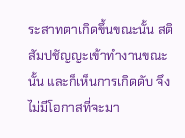ระสาทตาเกิดขึ้นขณะนั้น สติสัมปชัญญะเข้าทำงานขณะนั้น และก็เห็นการเกิดดับ จึงไม่มีโอกาสที่จะมา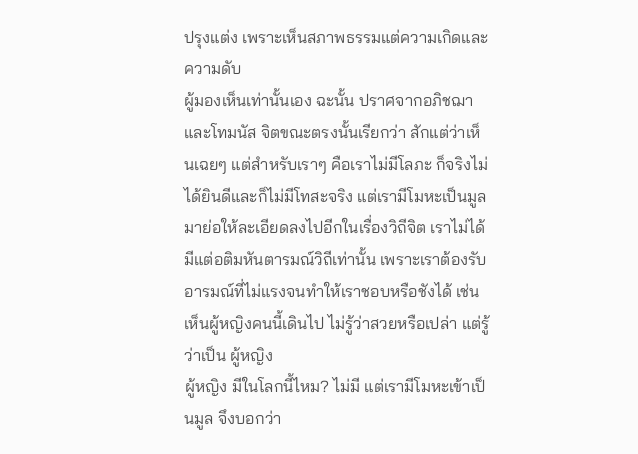ปรุงแต่ง เพราะเห็นสภาพธรรมแต่ความเกิดและความดับ
ผู้มองเห็นเท่านั้นเอง ฉะนั้น ปราศจากอภิชฌา และโทมนัส จิตขณะตรงนั้นเรียกว่า สักแต่ว่าเห็นเฉยๆ แต่สำหรับเราๆ คือเราไม่มีโลภะ ก็จริงไม่ได้ยินดีและก็ไม่มีโทสะจริง แต่เรามีโมหะเป็นมูล
มาย่อให้ละเอียดลงไปอีกในเรื่องวิถีจิต เราไม่ได้มีแต่อติมหันตารมณ์วิถีเท่านั้น เพราะเราต้องรับอารมณ์ที่ไม่แรงจนทำให้เราชอบหรือชังได้ เช่นเห็นผู้หญิงคนนี้เดินไป ไม่รู้ว่าสวยหรือเปล่า แต่รู้ว่าเป็น ผู้หญิง
ผู้หญิง มีในโลกนี้ไหม? ไม่มี แต่เรามีโมหะเข้าเป็นมูล จึงบอกว่า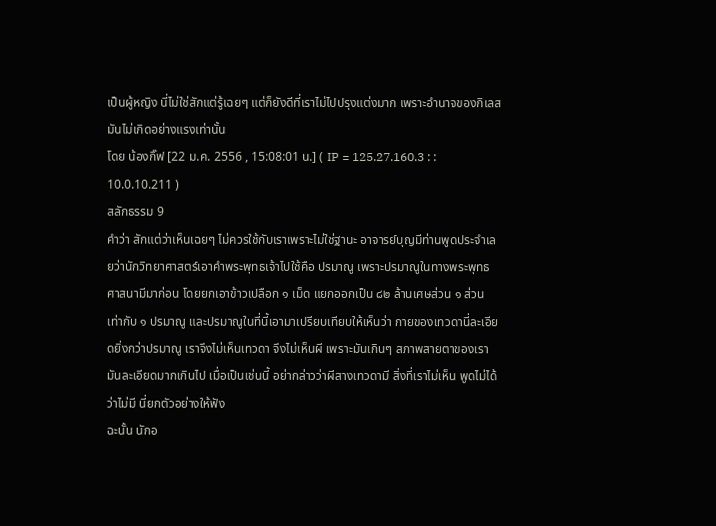เป็นผู้หญิง นี่ไม่ใช่สักแต่รู้เฉยๆ แต่ก็ยังดีที่เราไม่ไปปรุงแต่งมาก เพราะอำนาจของกิเลสมันไม่เกิดอย่างแรงเท่านั้น
โดย น้องกิ๊ฟ [22 ม.ค. 2556 , 15:08:01 น.] ( IP = 125.27.160.3 : : 10.0.10.211 )
สลักธรรม 9
คำว่า สักแต่ว่าเห็นเฉยๆ ไม่ควรใช้กับเราเพราะไม่ใช่ฐานะ อาจารย์บุญมีท่านพูดประจำเลยว่านักวิทยาศาสตร์เอาคำพระพุทธเจ้าไปใช้คือ ปรมาณู เพราะปรมาณูในทางพระพุทธศาสนามีมาก่อน โดยยกเอาข้าวเปลือก ๑ เม็ด แยกออกเป็น ๘๒ ล้านเศษส่วน ๑ ส่วน เท่ากับ ๑ ปรมาณู และปรมาณูในที่นี้เอามาเปรียบเทียบให้เห็นว่า กายของเทวดานี่ละเอียดยิ่งกว่าปรมาณู เราจึงไม่เห็นเทวดา จึงไม่เห็นผี เพราะมันเกินๆ สภาพสายตาของเรา มันละเอียดมากเกินไป เมื่อเป็นเช่นนี้ อย่ากล่าวว่าผีสางเทวดามี สิ่งที่เราไม่เห็น พูดไม่ได้ว่าไม่มี นี่ยกตัวอย่างให้ฟัง
ฉะนั้น นักอ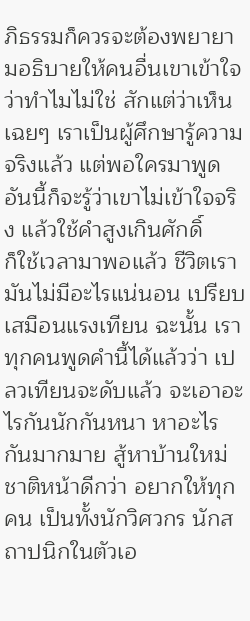ภิธรรมก็ควรจะต้องพยายามอธิบายให้คนอื่นเขาเข้าใจว่าทำไมไม่ใช่ สักแต่ว่าเห็นเฉยๆ เราเป็นผู้ศึกษารู้ความจริงแล้ว แต่พอใครมาพูดอันนี้ก็จะรู้ว่าเขาไม่เข้าใจจริง แล้วใช้คำสูงเกินศักดิ์
ก็ใช้เวลามาพอแล้ว ชีวิตเรามันไม่มีอะไรแน่นอน เปรียบเสมือนแรงเทียน ฉะนั้น เราทุกคนพูดคำนี้ได้แล้วว่า เปลวเทียนจะดับแล้ว จะเอาอะไรกันนักกันหนา หาอะไรกันมากมาย สู้หาบ้านใหม่ชาติหน้าดีกว่า อยากให้ทุกคน เป็นทั้งนักวิศวกร นักสถาปนิกในตัวเอ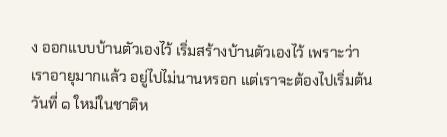ง ออกแบบบ้านตัวเองไว้ เริ่มสร้างบ้านตัวเองไว้ เพราะว่าเราอายุมากแล้ว อยู่ไปไม่นานหรอก แต่เราจะต้องไปเริ่มต้นวันที่ ๑ ใหม่ในชาติห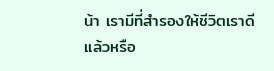น้า เรามีที่สำรองให้ชีวิตเราดีแล้วหรือ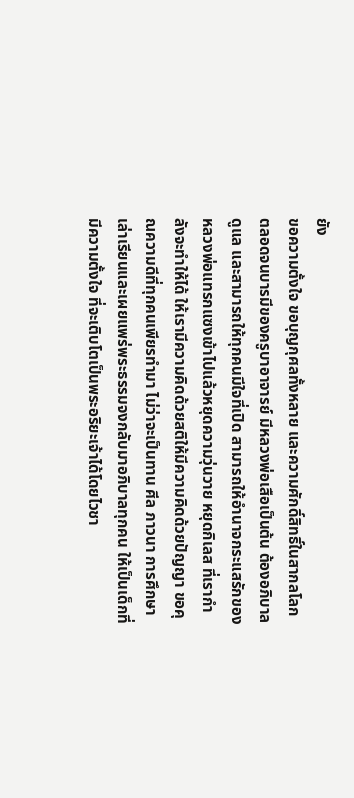ยัง
ขอความตั้งใจ ขอบุญกุศลทั้งหลาย และความศักดิ์สิทธิ์ในสากลโลก ตลอดจนบารมีของครูบาอาจารย์ มีหลวงพ่อเสือเป็นต้น ต้องอภิบาลดูแล และสามารถให้ทุกคนมีใจที่เปิด สามารถให้อำนาจกระแสรักของหลวงพ่อแทรกแซงเข้าไปแล้วหยุดความวุ่นวาย หยุดกิเลส ที่เรากำลังจะทำให้ได้ ให้เรามีความคิดด้วยสติให้มีความคิดด้วยปัญญา ขอคุณความดีที่ทุกคนเพียรทำมา ไม่ว่าจะเป็นทาน ศีล ภาวนา การศึกษาเล่าเรียนและเผยแพร่พระธรรมจงกลับมาอภิบาลทุกคน ให้เป็นเด็กที่มีความตั้งใจ ที่จะเติบโตเป็นพระอริยะเจ้าได้โดยไวชา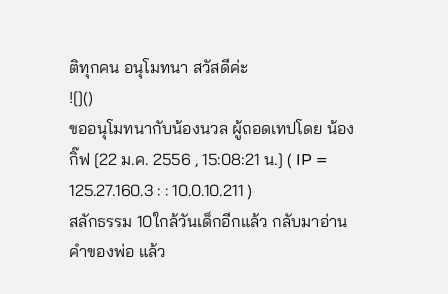ติทุกคน อนุโมทนา สวัสดีค่ะ
![]()
ขออนุโมทนากับน้องนวล ผู้ถอดเทปโดย น้องกิ๊ฟ [22 ม.ค. 2556 , 15:08:21 น.] ( IP = 125.27.160.3 : : 10.0.10.211 )
สลักธรรม 10ใกล้วันเด็กอีกแล้ว กลับมาอ่านคำของพ่อ แล้ว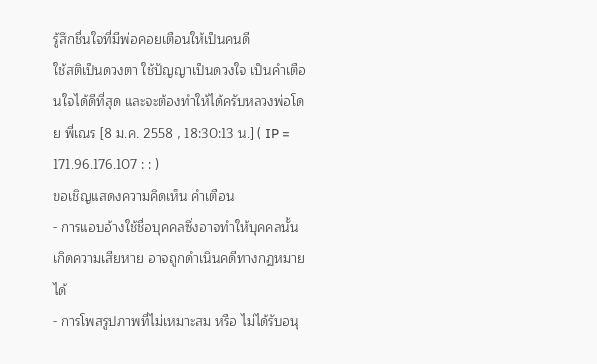รู้สึกชื่นใจที่มีพ่อคอยเตือนให้เป็นคนดี
ใช้สติเป็นดวงตา ใช้ปัญญาเป็นดวงใจ เป็นคำเตือนใจได้ดีที่สุด และจะต้องทำให้ได้ครับหลวงพ่อโดย พี่เณร [8 ม.ค. 2558 , 18:30:13 น.] ( IP = 171.96.176.107 : : )
ขอเชิญแสดงความคิดเห็น คำเตือน
- การแอบอ้างใช้ชื่อบุคคลซึ่งอาจทำให้บุคคลนั้นเกิดความเสียหาย อาจถูกดำเนินคดีทางกฏหมายได้
- การโพสรูปภาพที่ไม่เหมาะสม หรือ ไม่ได้รับอนุ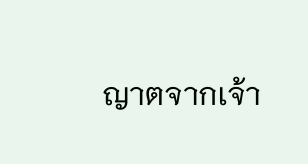ญาตจากเจ้า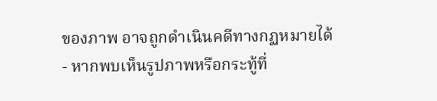ของภาพ อาจถูกดำเนินคดีทางกฏหมายได้
- หากพบเห็นรูปภาพหรือกระทู้ที่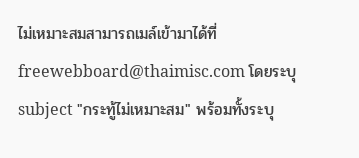ไม่เหมาะสมสามารถเมล์เข้ามาได้ที่ freewebboard@thaimisc.com โดยระบุ subject "กระทู้ไม่เหมาะสม" พร้อมทั้งระบุ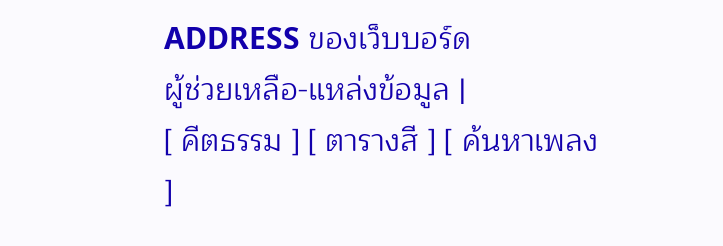ADDRESS ของเว็บบอร์ด
ผู้ช่วยเหลือ-แหล่งข้อมูล |
[ คีตธรรม ] [ ตารางสี ] [ ค้นหาเพลง ]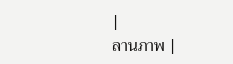|
ลานภาพ |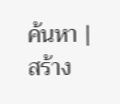ค้นหา |
สร้าง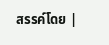สรรค์โดย |